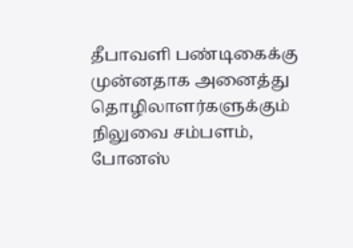தீபாவளி பண்டிகைக்கு முன்னதாக அனைத்து தொழிலாளர்களுக்கும் நிலுவை சம்பளம், போனஸ்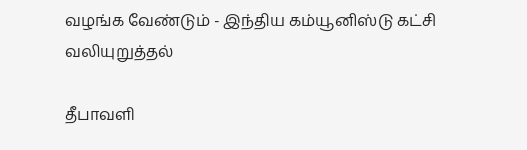வழங்க வேண்டும் - இந்திய கம்யூனிஸ்டு கட்சி வலியுறுத்தல்

தீபாவளி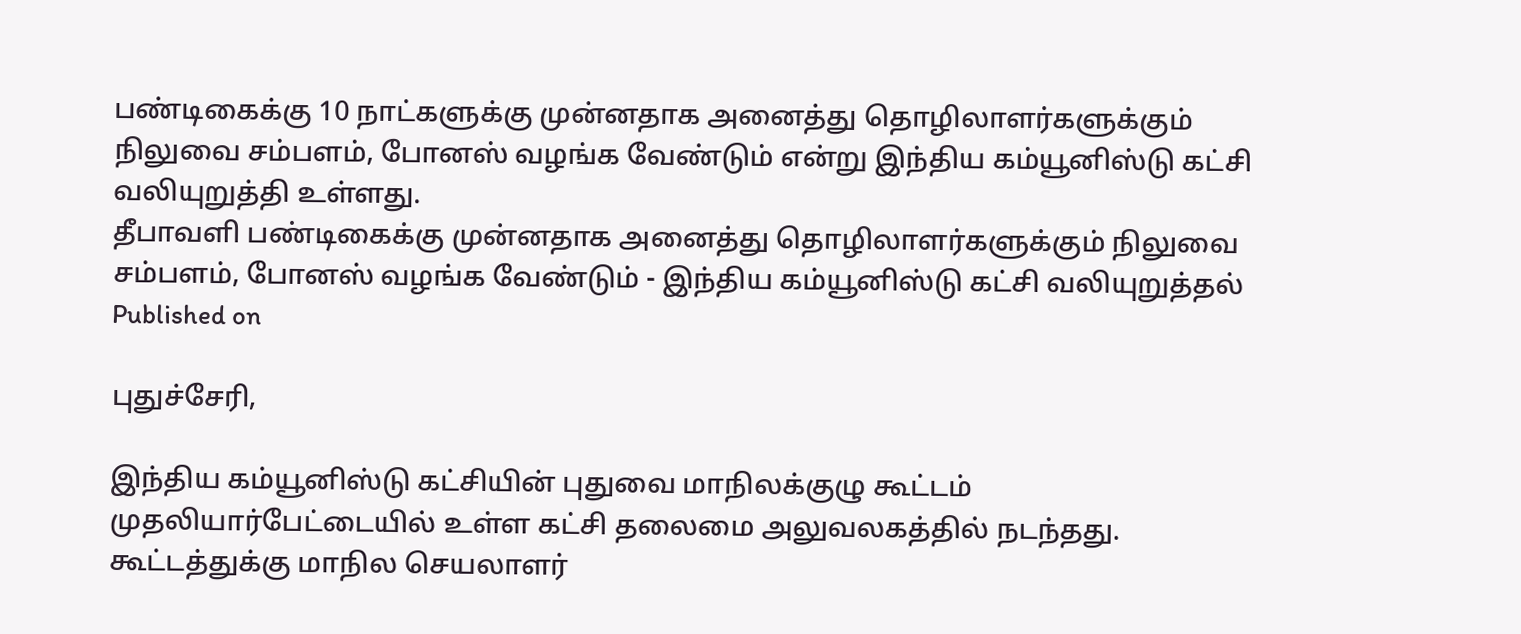பண்டிகைக்கு 10 நாட்களுக்கு முன்னதாக அனைத்து தொழிலாளர்களுக்கும் நிலுவை சம்பளம், போனஸ் வழங்க வேண்டும் என்று இந்திய கம்யூனிஸ்டு கட்சி வலியுறுத்தி உள்ளது.
தீபாவளி பண்டிகைக்கு முன்னதாக அனைத்து தொழிலாளர்களுக்கும் நிலுவை சம்பளம், போனஸ் வழங்க வேண்டும் - இந்திய கம்யூனிஸ்டு கட்சி வலியுறுத்தல்
Published on

புதுச்சேரி,

இந்திய கம்யூனிஸ்டு கட்சியின் புதுவை மாநிலக்குழு கூட்டம் முதலியார்பேட்டையில் உள்ள கட்சி தலைமை அலுவலகத்தில் நடந்தது. கூட்டத்துக்கு மாநில செயலாளர்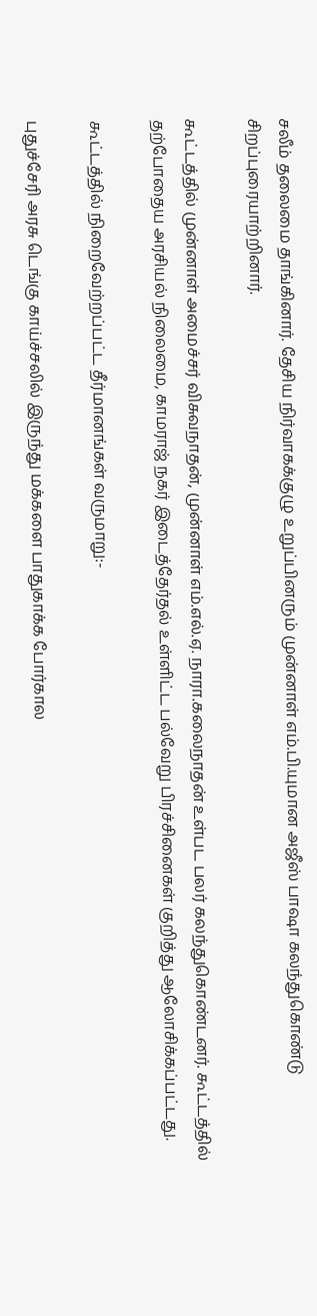சலீம் தலைமை தாங்கினார். தேசிய நிர்வாகக்குழு உறுப்பினரும் முன்னாள் எம்.பி.யுமான அஜீஸ் பாஷா கலந்துகொண்டு சிறப்புரையாற்றினார்.

கூட்டத்தில் முன்னாள் அமைச்சர் விசுவநாதன், முன்னாள் எம்.எல்.ஏ. நாரா.கலைநாதன் உள்பட பலர் கலந்துகொண்டனர். கூட்டத்தில் தற்போதைய அரசியல் நிலைமை, காமராஜ் நகர் இடைத்தேர்தல் உள்ளிட்ட பல்வேறு பிரச்சினைகள் குறித்து ஆலோசிக்கப்பட்டது.

கூட்டத்தில் நிறைவேற்றப்பட்ட தீர்மானங்கள் வருமாறு:-

புதுச்சேரி அரசு டெங்கு காய்ச்சலில் இருந்து மக்களை பாதுகாக்க போர்கால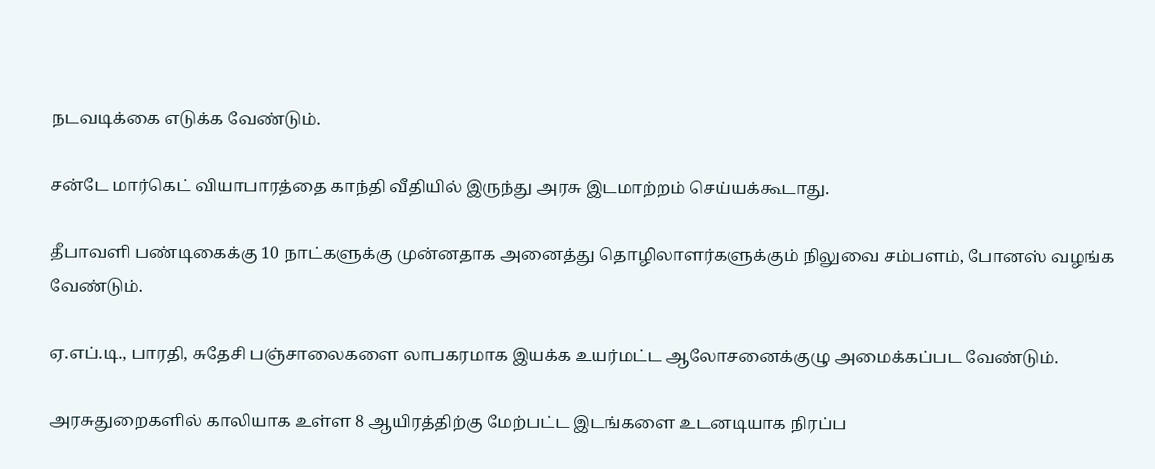நடவடிக்கை எடுக்க வேண்டும்.

சன்டே மார்கெட் வியாபாரத்தை காந்தி வீதியில் இருந்து அரசு இடமாற்றம் செய்யக்கூடாது.

தீபாவளி பண்டிகைக்கு 10 நாட்களுக்கு முன்னதாக அனைத்து தொழிலாளர்களுக்கும் நிலுவை சம்பளம், போனஸ் வழங்க வேண்டும்.

ஏ.எப்.டி., பாரதி, சுதேசி பஞ்சாலைகளை லாபகரமாக இயக்க உயர்மட்ட ஆலோசனைக்குழு அமைக்கப்பட வேண்டும்.

அரசுதுறைகளில் காலியாக உள்ள 8 ஆயிரத்திற்கு மேற்பட்ட இடங்களை உடனடியாக நிரப்ப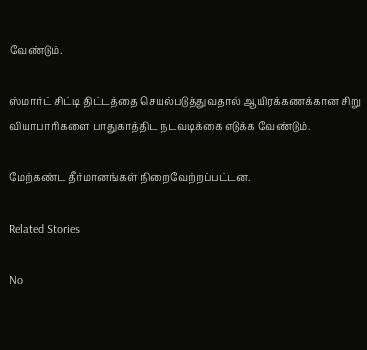வேண்டும்.

ஸ்மார்ட் சிட்டி திட்டத்தை செயல்படுத்துவதால் ஆயிரக்கணக்கான சிறு வியாபாரிகளை பாதுகாத்திட நடவடிக்கை எடுக்க வேண்டும்.

மேற்கண்ட தீர்மானங்கள் நிறைவேற்றப்பட்டன.

Related Stories

No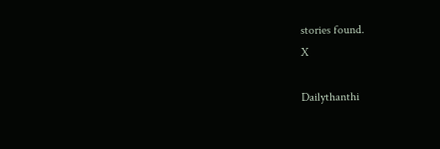stories found.
X

Dailythanthi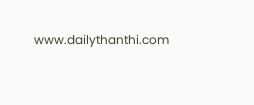www.dailythanthi.com